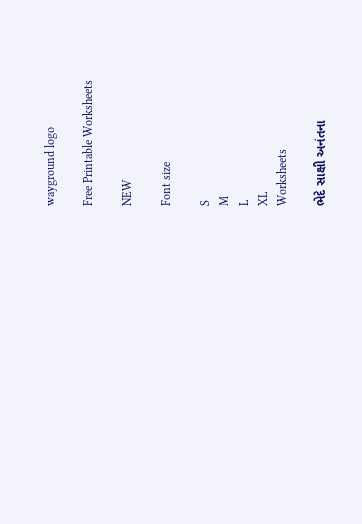wayground logo

Free Printable Worksheets

NEW

Font size

S
M
L
XL
Worksheets

ભેદે સાક્ષી અનંતના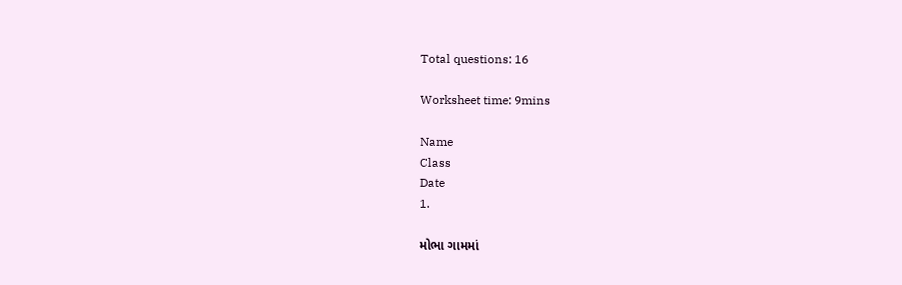Total questions: 16

Worksheet time: 9mins

Name
Class
Date
1.

મોભા ગામમાં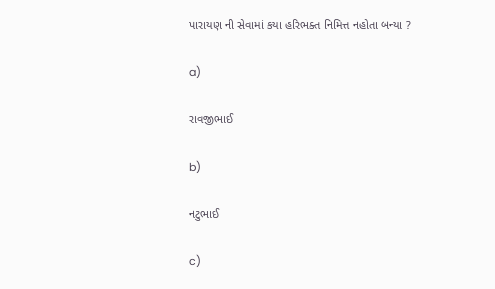પારાયણ ની સેવામાં કયા હરિભક્ત નિમિત્ત નહોતા બન્યા ?

a)

રાવજીભાઈ

b)

નટુભાઈ

c)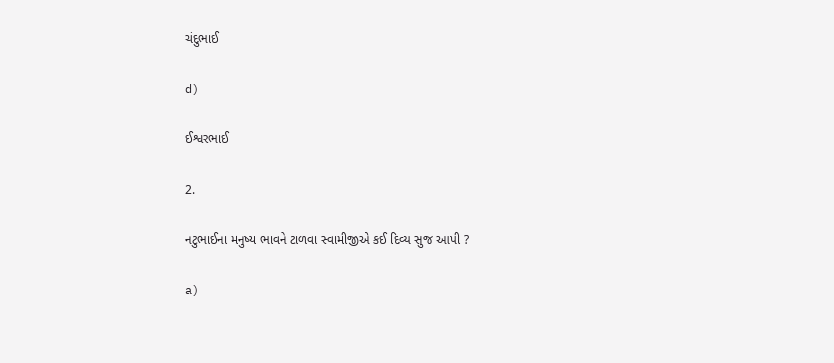ચંદુભાઈ

d)

ઈશ્વરભાઈ

2.

નટુભાઈના મનુષ્ય ભાવને ટાળવા સ્વામીજીએ કઈ દિવ્ય સુજ આપી ?

a)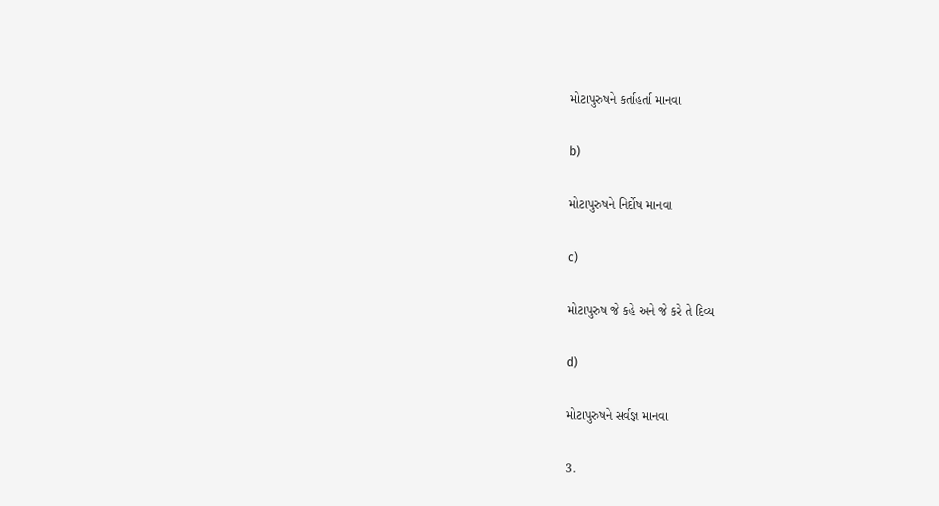મોટાપુરુષને કર્તાહર્તા માનવા

b)

મોટાપુરુષને નિર્દોષ માનવા

c)

મોટાપુરુષ જે કહે અને જે કરે તે દિવ્ય

d)

મોટાપુરુષને સર્વજ્ઞ માનવા

3.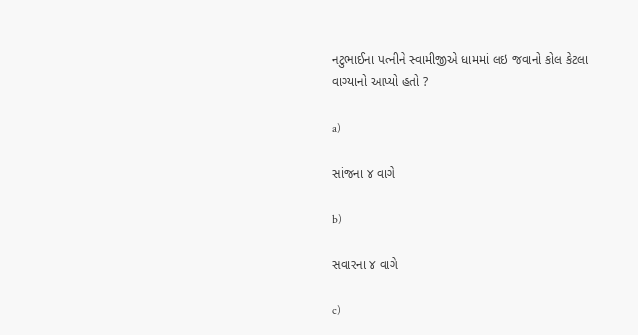નટુભાઈના પત્નીને સ્વામીજીએ ધામમાં લઇ જવાનો કોલ કેટલા વાગ્યાનો આપ્યો હતો ?

a)

સાંજના ૪ વાગે

b)

સવારના ૪ વાગે

c)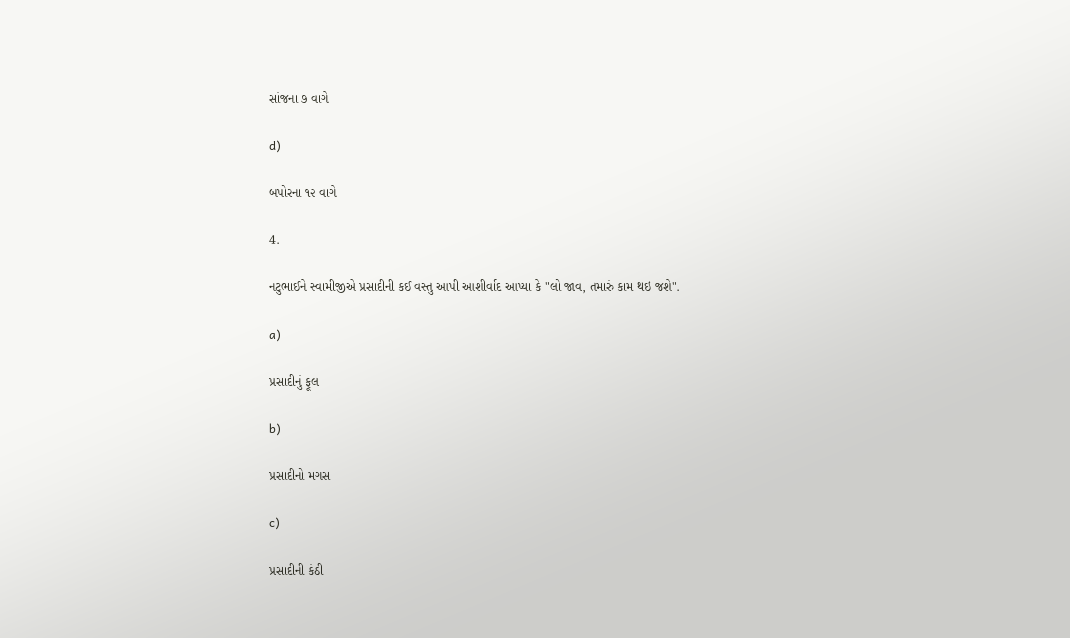સાંજના ૭ વાગે

d)

બપોરના ૧૨ વાગે

4.

નટુભાઈને સ્વામીજીએ પ્રસાદીની કઈ વસ્તુ આપી આશીર્વાદ આપ્યા કે "લો જાવ, તમારું કામ થઇ જશે".

a)

પ્રસાદીનું ફૂલ

b)

પ્રસાદીનો મગસ

c)

પ્રસાદીની કંઠી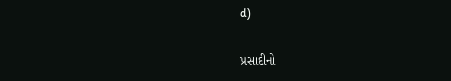d)

પ્રસાદીનો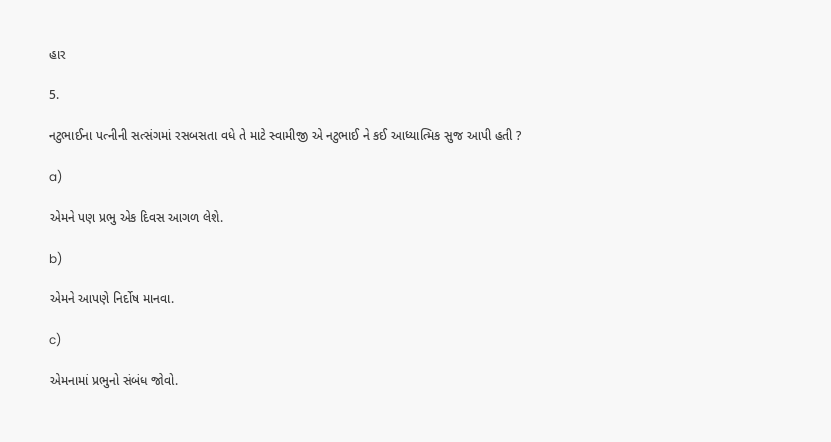હાર

5.

નટુભાઈના પત્નીની સત્સંગમાં રસબસતા વધે તે માટે સ્વામીજી એ નટુભાઈ ને કઈ આધ્યાત્મિક સુજ આપી હતી ?

a)

એમને પણ પ્રભુ એક દિવસ આગળ લેશે.

b)

એમને આપણે નિર્દોષ માનવા.

c)

એમનામાં પ્રભુનો સંબંધ જોવો.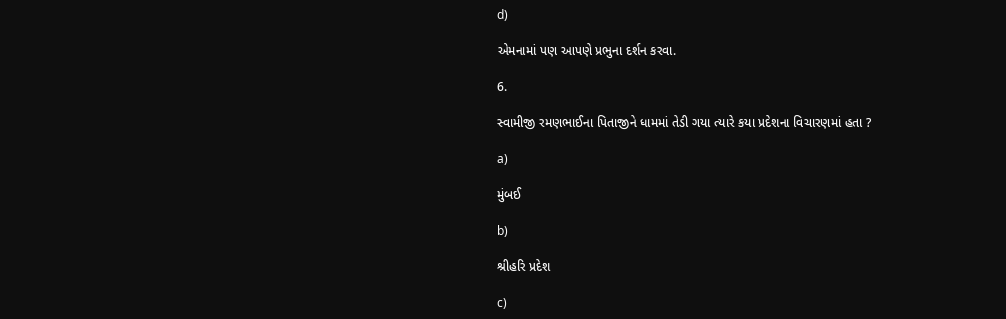d)

એમનામાં પણ આપણે પ્રભુના દર્શન કરવા.

6.

સ્વામીજી રમણભાઈના પિતાજીને ધામમાં તેડી ગયા ત્યારે કયા પ્રદેશના વિચારણમાં હતા ?

a)

મુંબઈ

b)

શ્રીહરિ પ્રદેશ

c)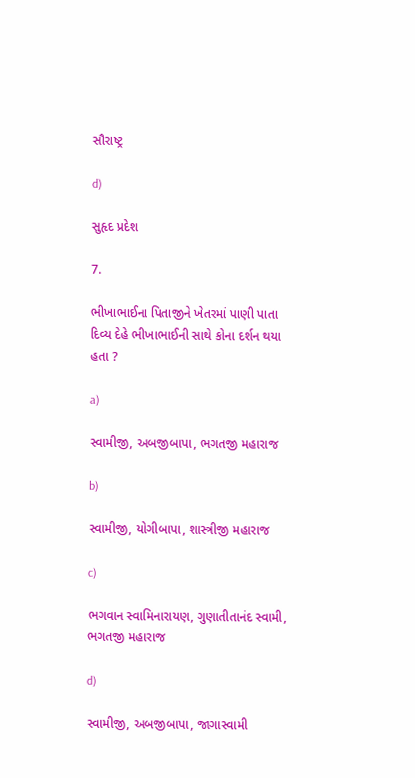સૌરાષ્ટ્ર

d)

સુહૃદ પ્રદેશ

7.

ભીખાભાઈના પિતાજીને ખેતરમાં પાણી પાતા દિવ્ય દેહે ભીખાભાઈની સાથે કોના દર્શન થયા હતા ?

a)

સ્વામીજી, અબજીબાપા, ભગતજી મહારાજ

b)

સ્વામીજી, યોગીબાપા, શાસ્ત્રીજી મહારાજ

c)

ભગવાન સ્વામિનારાયણ, ગુણાતીતાનંદ સ્વામી, ભગતજી મહારાજ

d)

સ્વામીજી, અબજીબાપા, જાગાસ્વામી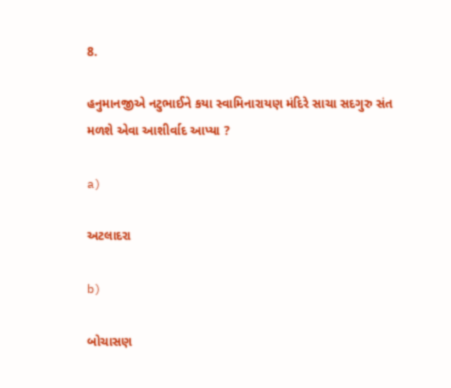8.

હનુમાનજીએ નટુભાઈને કયા સ્વામિનારાયણ મંદિરે સાચા સદગુરુ સંત મળશે એવા આશીર્વાદ આપ્યા ?

a)

અટલાદરા

b)

બોચાસણ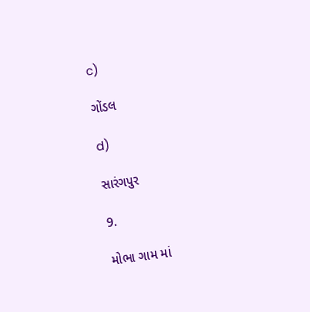c)

ગોંડલ

d)

સારંગપુર

9.

મોભા ગામ માં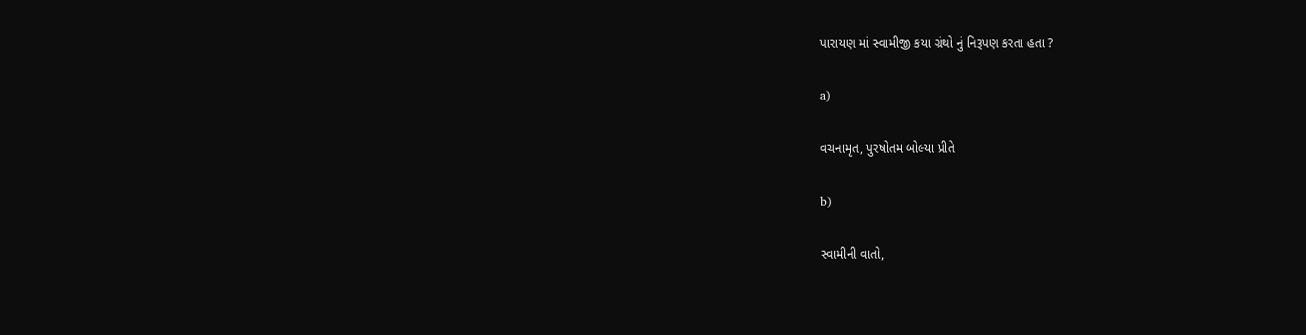પારાયણ માં સ્વામીજી કયા ગ્રંથો નું નિરૂપણ કરતા હતા ?

a)

વચનામૃત, પુરષોતમ બોલ્યા પ્રીતે

b)

સ્વામીની વાતો,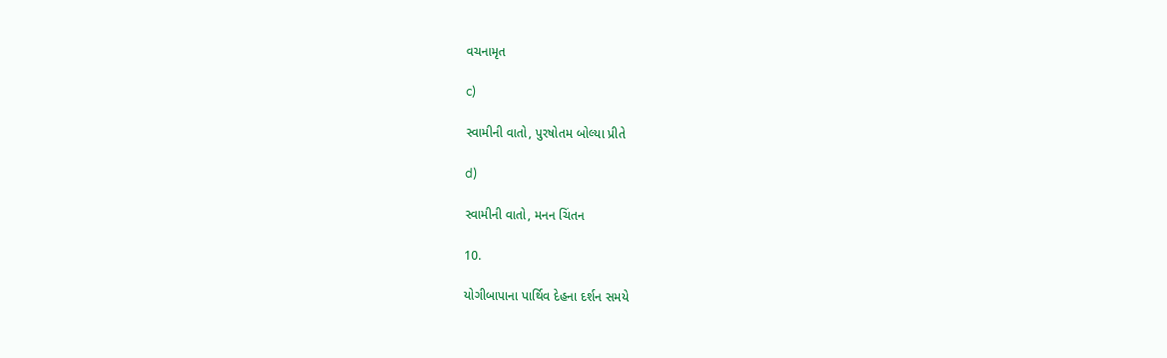વચનામૃત

c)

સ્વામીની વાતો, પુરષોતમ બોલ્યા પ્રીતે

d)

સ્વામીની વાતો, મનન ચિંતન

10.

યોગીબાપાના પાર્થિવ દેહના દર્શન સમયે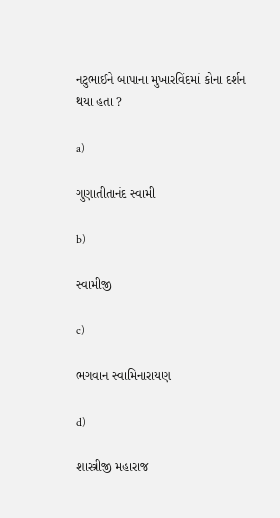નટુભાઈને બાપાના મુખારવિંદમાં કોના દર્શન થયા હતા ?

a)

ગુણાતીતાનંદ સ્વામી

b)

સ્વામીજી

c)

ભગવાન સ્વામિનારાયણ

d)

શાસ્ત્રીજી મહારાજ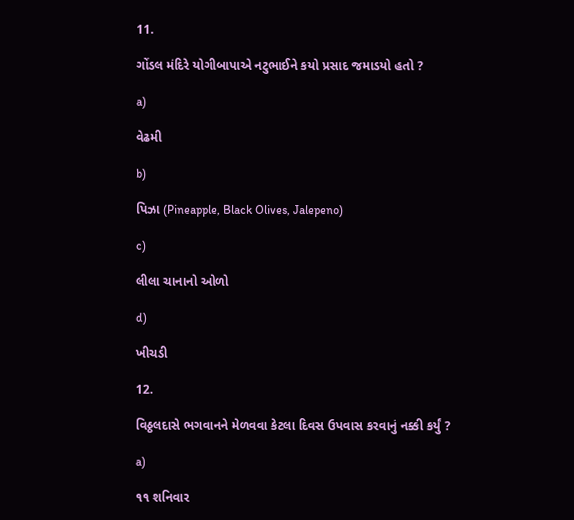11.

ગોંડલ મંદિરે યોગીબાપાએ નટુભાઈને કયો પ્રસાદ જમાડયો હતો ?

a)

વેઢમી

b)

પિઝા (Pineapple, Black Olives, Jalepeno)

c)

લીલા ચાનાનો ઓળો

d)

ખીચડી

12.

વિઠ્ઠલદાસે ભગવાનને મેળવવા કેટલા દિવસ ઉપવાસ કરવાનું નક્કી કર્યું ?

a)

૧૧ શનિવાર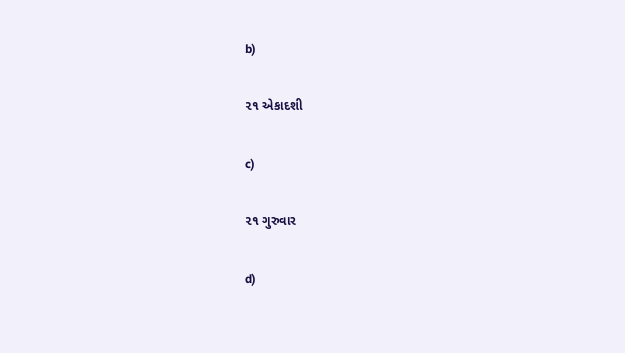b)

૨૧ એકાદશી

c)

૨૧ ગુરુવાર

d)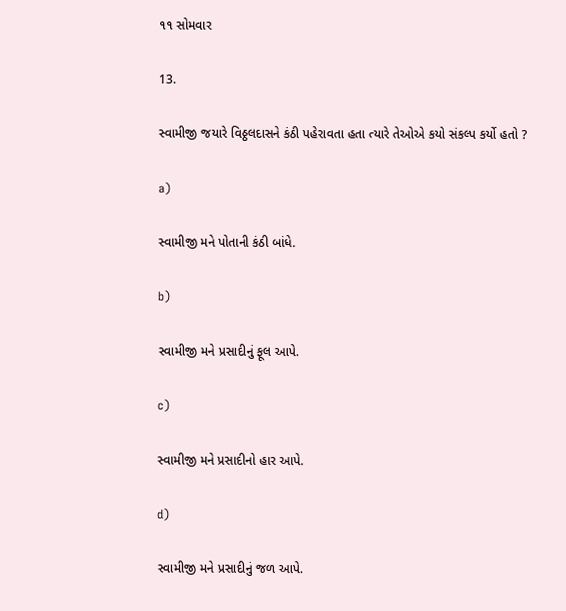૧૧ સોમવાર

13.

સ્વામીજી જયારે વિઠ્ઠલદાસને કંઠી પહેરાવતા હતા ત્યારે તેઓએ કયો સંકલ્પ કર્યો હતો ?

a)

સ્વામીજી મને પોતાની કંઠી બાંધે.

b)

સ્વામીજી મને પ્રસાદીનું ફૂલ આપે.

c)

સ્વામીજી મને પ્રસાદીનો હાર આપે.

d)

સ્વામીજી મને પ્રસાદીનું જળ આપે.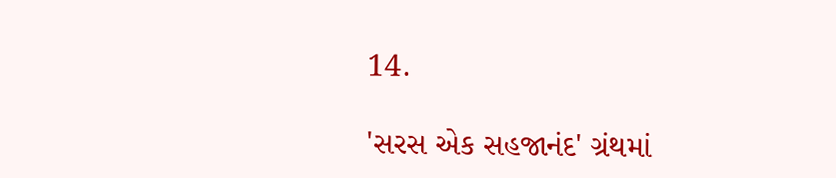14.

'સરસ એક સહજાનંદ' ગ્રંથમાં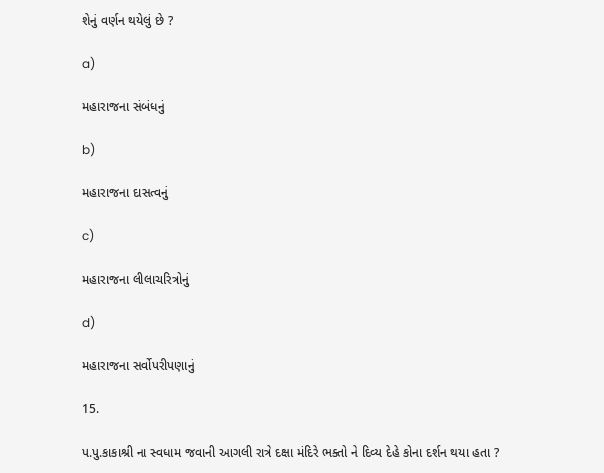શેનું વર્ણન થયેલું છે ?

a)

મહારાજના સંબંધનું

b)

મહારાજના દાસત્વનું

c)

મહારાજના લીલાચરિત્રોનું

d)

મહારાજના સર્વોપરીપણાનું

15.

પ.પુ.કાકાશ્રી ના સ્વધામ જવાની આગલી રાત્રે દક્ષા મંદિરે ભક્તો ને દિવ્ય દેહે કોના દર્શન થયા હતા ?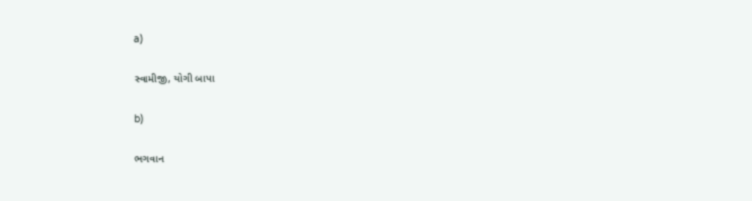a)

સ્વામીજી, યોગી બાપા

b)

ભગવાન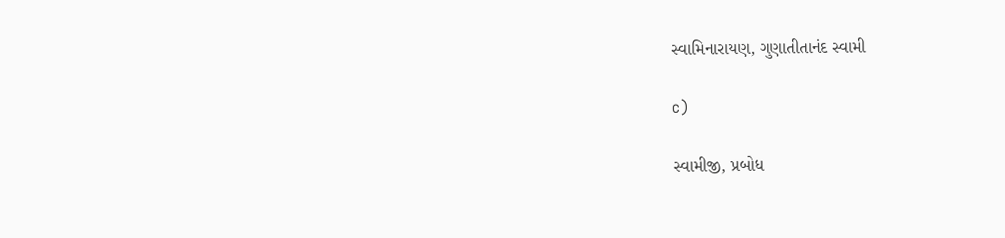સ્વામિનારાયણ, ગુણાતીતાનંદ સ્વામી

c)

સ્વામીજી, પ્રબોધ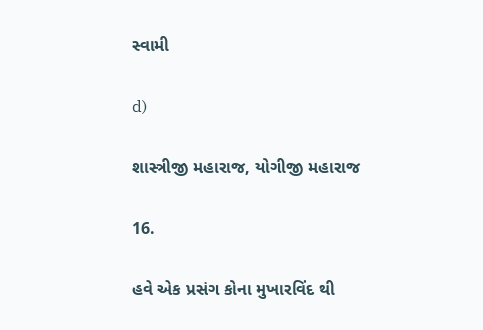સ્વામી

d)

શાસ્ત્રીજી મહારાજ, યોગીજી મહારાજ

16.

હવે એક પ્રસંગ કોના મુખારવિંદ થી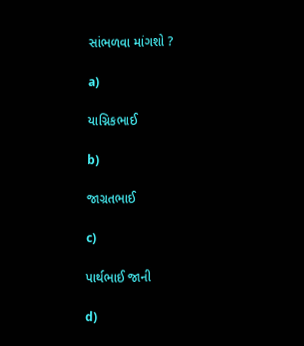સાંભળવા માંગશો ?

a)

યાગ્નિકભાઈ

b)

જાગ્રતભાઈ

c)

પાર્થભાઈ જાની

d)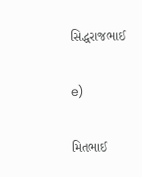સિદ્ધરાજભાઈ

e)

મિતભાઈ